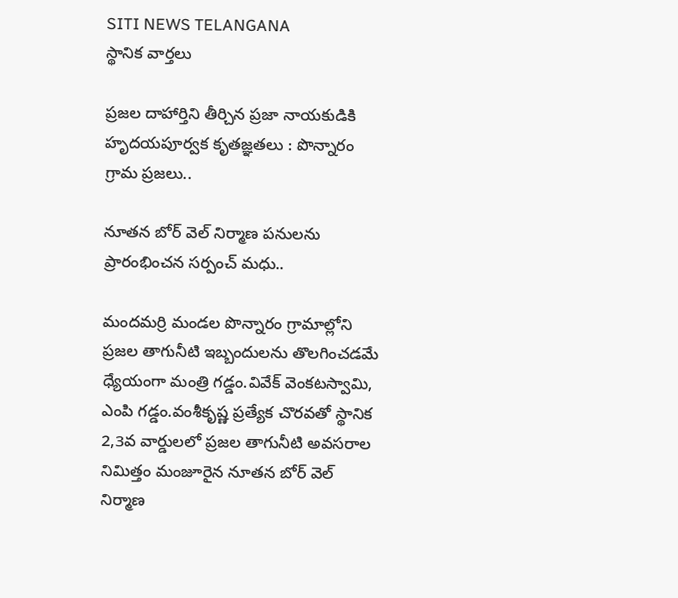SITI NEWS TELANGANA
స్థానిక వార్తలు

ప్రజల దాహార్తిని తీర్చిన ప్రజా నాయకుడికి హృదయపూర్వక కృతజ్ఞతలు : పొన్నారం గ్రామ ప్రజలు..

నూతన బోర్ వెల్‌ నిర్మాణ పనులను ప్రారంభించన సర్పంచ్ మధు..

మందమర్రి మండల పొన్నారం గ్రామాల్లోని ప్రజల తాగునీటి ఇబ్బందులను తొలగించడమే ధ్యేయంగా మంత్రి గడ్డం.వివేక్ వెంకటస్వామి, ఎంపి గడ్డం.వంశీకృష్ణ ప్రత్యేక చొరవతో స్థానిక 2,3వ వార్డులలో ప్రజల తాగునీటి అవసరాల నిమిత్తం మంజూరైన నూతన బోర్ వెల్‌ నిర్మాణ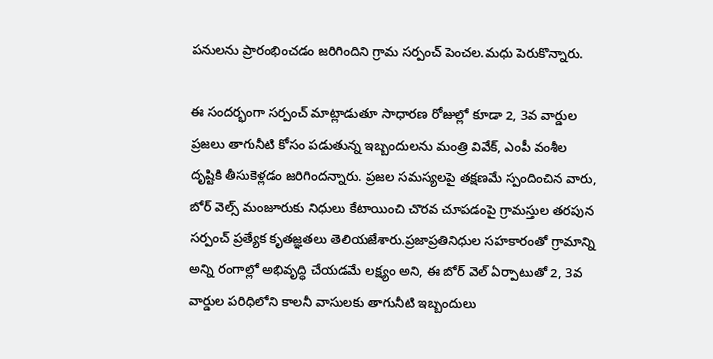పనులను ప్రారంభించడం జరిగిందిని గ్రామ సర్పంచ్ పెంచల.మధు పెరుకొన్నారు.

ఈ సందర్భంగా సర్పంచ్ మాట్లాడుతూ సాధారణ రోజుల్లో కూడా 2, 3వ వార్డుల ప్రజలు తాగునీటి కోసం పడుతున్న ఇబ్బందులను మంత్రి వివేక్, ఎంపీ వంశీల దృష్టికి తీసుకెళ్లడం జరిగిందన్నారు. ప్రజల సమస్యలపై తక్షణమే స్పందించిన వారు, బోర్ వెల్స్ మంజూరుకు నిధులు కేటాయించి చొరవ చూపడంపై గ్రామస్తుల తరపున సర్పంచ్ ప్రత్యేక కృతజ్ఞతలు తెలియజేశారు.ప్రజాప్రతినిధుల సహకారంతో గ్రామాన్ని అన్ని రంగాల్లో అభివృద్ధి చేయడమే లక్ష్యం అని, ఈ బోర్ వెల్ ఏర్పాటుతో 2, 3వ వార్డుల పరిధిలోని కాలనీ వాసులకు తాగునీటి ఇబ్బందులు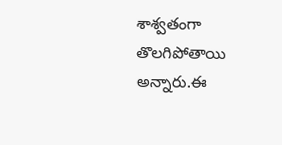శాశ్వతంగా తొలగిపోతాయి అన్నారు.ఈ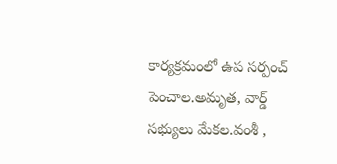కార్యక్రమంలో ఉప సర్పంచ్ పెంచాల.అమృత, వార్డ్ సభ్యులు మేకల.వంశీ ,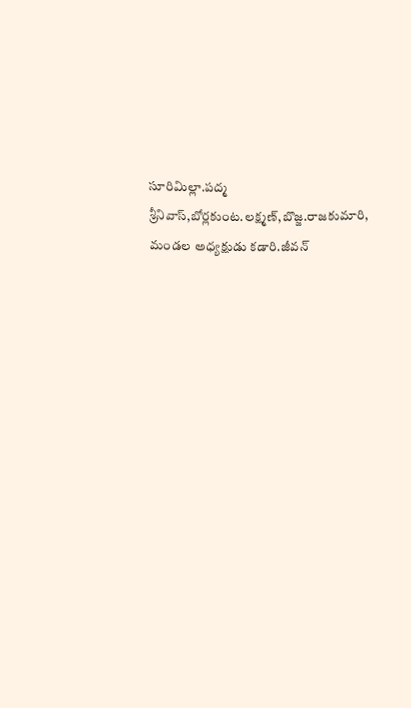సూరిమిల్లా.పద్మ శ్రీనివాస్,బోర్లకుంట.లక్ష్మణ్,బొజ్జ.రాజకుమారి, మండల అధ్యక్షుడు కడారి.జీవన్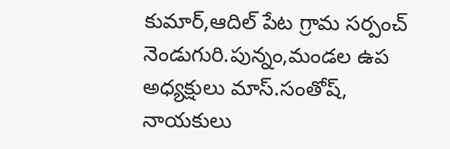కుమార్,ఆదిల్ పేట గ్రామ సర్పంచ్ నెండుగురి.పున్నం,మండల ఉప అధ్యక్షులు మాస్.సంతోష్, నాయకులు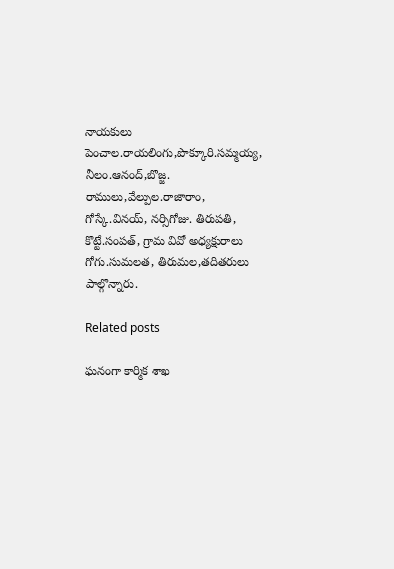నాయకులు పెంచాల.రాయలింగు,పొక్కూరి.సమ్మయ్య, నీలం.ఆనంద్,బొజ్జ. రాములు,వేల్పుల.రాజారాం, గోస్కే.వినయ్, నర్సిగోజు. తిరుపతి, కొట్టే.సంపత్, గ్రామ వివో అధ్యక్షురాలు గోగు.సుమలత, తిరుమల,తదితరులు పాల్గొన్నారు.

Related posts

ఘనంగా కార్మిక శాఖ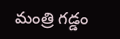మంత్రి గడ్డం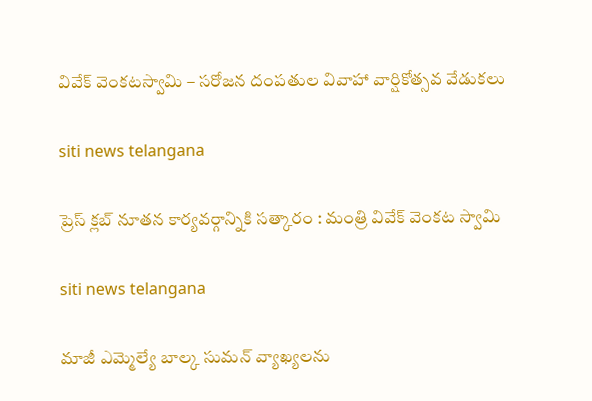వివేక్ వెంకటస్వామి – సరోజన దంపతుల వివాహా వార్షికోత్సవ వేడుకలు

siti news telangana

ప్రెస్ క్లబ్ నూతన కార్యవర్గాన్నికి సత్కారం : మంత్రి వివేక్ వెంకట స్వామి

siti news telangana

మాజీ ఎమ్మెల్యే బాల్క సుమన్ వ్యాఖ్యలను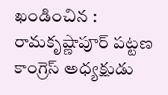ఖండించిన : రామకృష్ణాపూర్ పట్టణ కాంగ్రెస్ అధ్యక్షుడు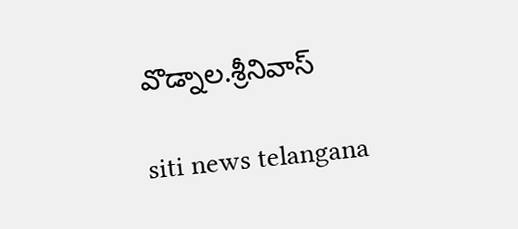వొడ్నాల.శ్రీనివాస్

siti news telangana